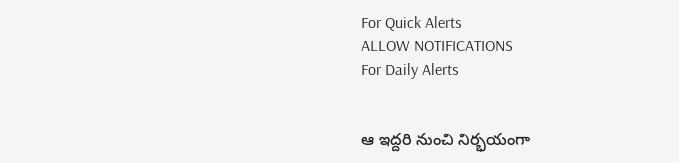For Quick Alerts
ALLOW NOTIFICATIONS
For Daily Alerts


ఆ ఇద్దరి నుంచి నిర్భయంగా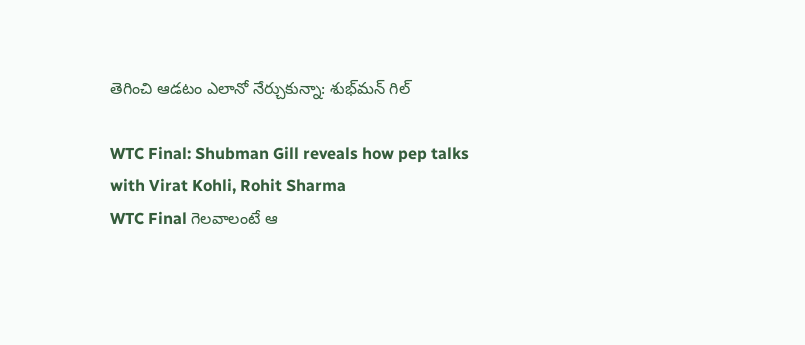తెగించి ఆడటం ఎలానో నేర్చుకున్నా: శుభ్‌మన్ గిల్

WTC Final: Shubman Gill reveals how pep talks with Virat Kohli, Rohit Sharma
WTC Final గెలవాలంటే ఆ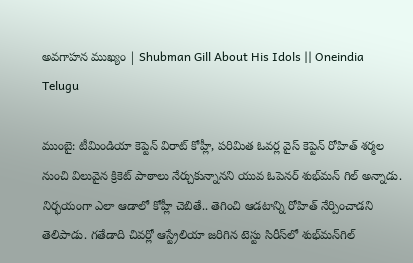అవగాహన ముఖ్యం | Shubman Gill About His Idols || Oneindia Telugu

ముంబై: టీమిండియా కెప్టెన్ విరాట్ కోహ్లీ, పరిమిత ఓవర్ల వైస్ కెప్టెన్ రోహిత్ శర్మల నుంచి విలువైన క్రికెట్ పాఠాలు నేర్చుకున్నానని యువ ఓపెనర్ శుభ్‌మన్ గిల్ అన్నాడు. నిర్భయంగా ఎలా ఆడాలో కోహ్లీ చెబితే.. తెగించి ఆడటాన్ని రోహిత్ నేర్పించాడని తెలిపాడు. గతేడాది చివర్లో ఆస్ట్రేలియా జరిగిన టెస్టు సిరీస్‌లో శుభ్‌మన్‌గిల్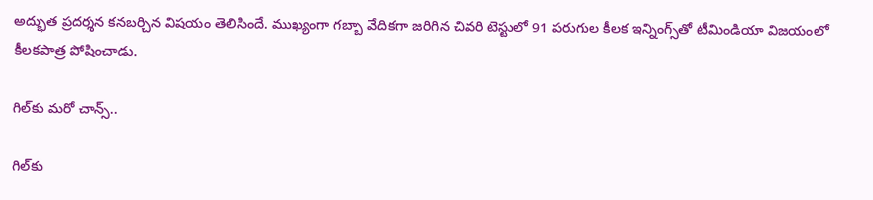అద్భుత ప్రదర్శన కనబర్చిన విషయం తెలిసిందే. ముఖ్యంగా గబ్బా వేదికగా జరిగిన చివరి టెస్టులో 91 పరుగుల కీలక ఇన్నింగ్స్‌తో టీమిండియా విజయంలో కీలకపాత్ర పోషించాడు.

గిల్‌కు మరో చాన్స్..

గిల్‌కు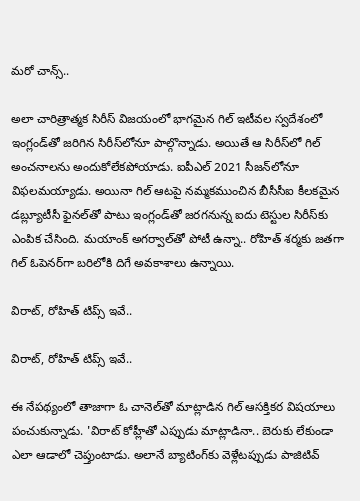మరో చాన్స్..

అలా చారిత్రాత్మక సిరీస్‌ విజయంలో భాగమైన గిల్‌ ఇటీవల స్వదేశంలో ఇంగ్లండ్‌తో జరిగిన సిరీస్‌లోనూ పాల్గొన్నాడు. అయితే ఆ సిరీస్‌లో గిల్‌ అంచనాలను అందుకోలేకపోయాడు. ఐపీఎల్ 2021 సీజన్‌లోనూ విఫలమయ్యాడు. అయినా గిల్ ఆటపై నమ్మకముంచిన బీసీసీఐ కీలకమైన డబ్ల్యూటీసీ ఫైనల్‌తో పాటు ఇంగ్లండ్‌తో జరగనున్న ఐదు టెస్టుల సిరీస్‌కు ఎంపిక చేసింది. మయాంక్‌ అగర్వాల్‌తో పోటీ ఉన్నా.. రోహిత్‌ శర్మకు జతగా గిల్‌ ఓపెనర్‌గా బరిలోకి దిగే అవకాశాలు ఉన్నాయి.

విరాట్, రోహిత్ టిప్స్ ఇవే..

విరాట్, రోహిత్ టిప్స్ ఇవే..

ఈ నేపథ్యంలో తాజాగా ఓ చానెల్‌తో మాట్లాడిన గిల్‌ ఆసక్తికర విషయాలు పంచుకున్నాడు. 'విరాట్ కోహ్లీతో ఎప్పుడు మాట్లాడినా.. బెరుకు లేకుండా ఎలా ఆడాలో చెప్తుంటాడు. అలానే బ్యాటింగ్‌కు వెళ్లేటప్పుడు పాజిటివ్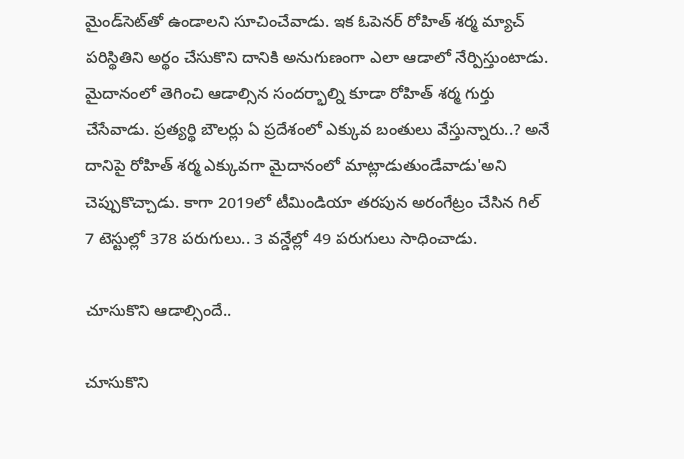మైండ్‌సెట్‌తో ఉండాలని సూచించేవాడు. ఇక ఓపెనర్ రోహిత్ శర్మ మ్యాచ్ పరిస్థితిని అర్థం చేసుకొని దానికి అనుగుణంగా ఎలా ఆడాలో నేర్పిస్తుంటాడు. మైదానంలో తెగించి ఆడాల్సిన సందర్భాల్ని కూడా రోహిత్ శర్మ గుర్తు చేసేవాడు. ప్రత్యర్థి బౌలర్లు ఏ ప్రదేశంలో ఎక్కువ బంతులు వేస్తున్నారు..? అనే దానిపై రోహిత్ శర్మ ఎక్కువగా మైదానంలో మాట్లాడుతుండేవాడు'అని చెప్పుకొచ్చాడు. కాగా 2019లో టీమిండియా తరపున అరంగేట్రం చేసిన గిల్‌ 7 టెస్టుల్లో 378 పరుగులు.. 3 వన్డేల్లో 49 పరుగులు సాధించాడు.

చూసుకొని ఆడాల్సిందే..

చూసుకొని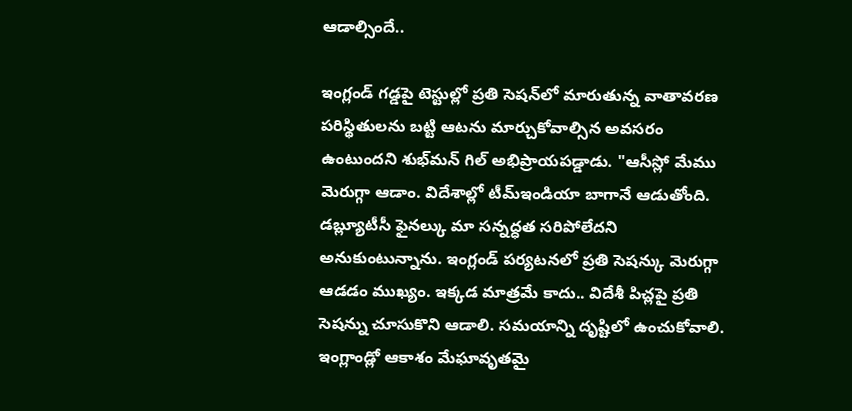ఆడాల్సిందే..

ఇంగ్లండ్‌ గడ్డపై టెస్టుల్లో ప్రతి సెషన్‌లో మారుతున్న వాతావరణ పరిస్థితులను బట్టి ఆటను మార్చుకోవాల్సిన అవసరం ఉంటుందని శుభ్‌మన్‌ గిల్‌ అభిప్రాయపడ్డాడు. "ఆసీస్లో మేము మెరుగ్గా ఆడాం. విదేశాల్లో టీమ్ఇండియా బాగానే ఆడుతోంది. డబ్ల్యూటీసీ ఫైనల్కు మా సన్నద్ధత సరిపోలేదని అనుకుంటున్నాను. ఇంగ్లండ్ పర్యటనలో ప్రతి సెషన్కు మెరుగ్గా ఆడడం ముఖ్యం. ఇక్కడ మాత్రమే కాదు.. విదేశీ పిచ్లపై ప్రతి సెషన్ను చూసుకొని ఆడాలి. సమయాన్ని దృష్టిలో ఉంచుకోవాలి. ఇంగ్లాండ్లో ఆకాశం మేఘావృతమై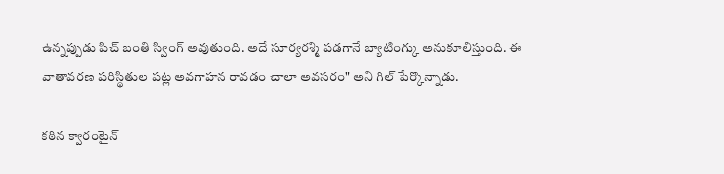ఉన్నప్పుడు పిచ్ బంతి స్వింగ్ అవుతుంది. అదే సూర్యరశ్మి పడగానే బ్యాటింగ్కు అనుకూలిస్తుంది. ఈ వాతావరణ పరిస్థితుల పట్ల అవగాహన రావడం చాలా అవసరం" అని గిల్ పేర్కొన్నాడు.

కఠిన క్వారంటైన్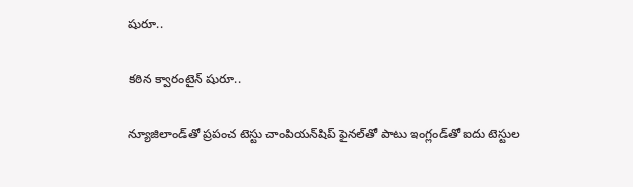షురూ..

కఠిన క్వారంటైన్ షురూ..

న్యూజిలాండ్‌తో ప్రపంచ టెస్టు చాంపియన్‌షిప్‌ ఫైనల్‌తో పాటు ఇంగ్లండ్‌తో ఐదు టెస్టుల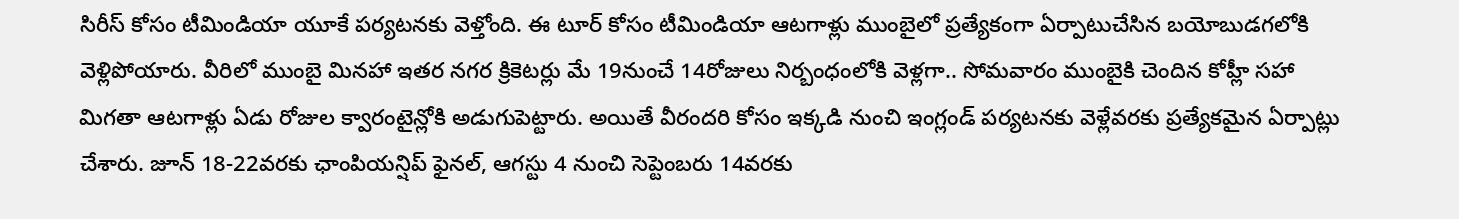సిరీస్‌ కోసం టీమిండియా యూకే పర్యటనకు వెళ్తోంది. ఈ టూర్‌ కోసం టీమిండియా ఆటగాళ్లు ముంబైలో ప్రత్యేకంగా ఏర్పాటుచేసిన బయోబుడగలోకి వెళ్లిపోయారు. వీరిలో ముంబై మినహా ఇతర నగర క్రికెటర్లు మే 19నుంచే 14రోజులు నిర్బంధంలోకి వెళ్లగా.. సోమవారం ముంబైకి చెందిన కోహ్లీ సహా మిగతా ఆటగాళ్లు ఏడు రోజుల క్వారంటైన్లోకి అడుగుపెట్టారు. అయితే వీరందరి కోసం ఇక్కడి నుంచి ఇంగ్లండ్ పర్యటనకు వెళ్లేవరకు ప్రత్యేకమైన ఏర్పాట్లు చేశారు. జూన్ 18-22వరకు ఛాంపియన్షిప్ ఫైనల్, ఆగస్టు 4 నుంచి సెప్టెంబరు 14వరకు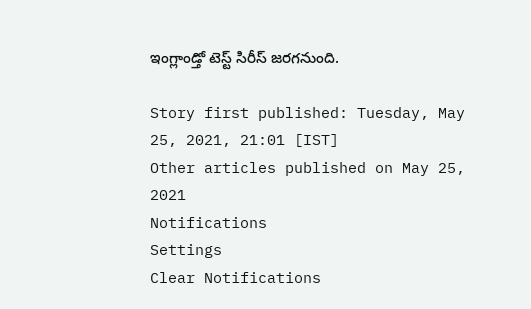ఇంగ్లాండ్తో టెస్ట్ సిరీస్ జరగనుంది.

Story first published: Tuesday, May 25, 2021, 21:01 [IST]
Other articles published on May 25, 2021
Notifications
Settings
Clear Notifications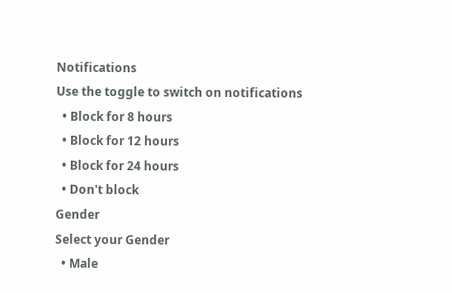Notifications
Use the toggle to switch on notifications
  • Block for 8 hours
  • Block for 12 hours
  • Block for 24 hours
  • Don't block
Gender
Select your Gender
  • Male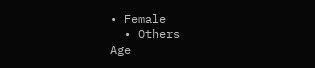• Female
  • Others
Age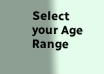Select your Age Range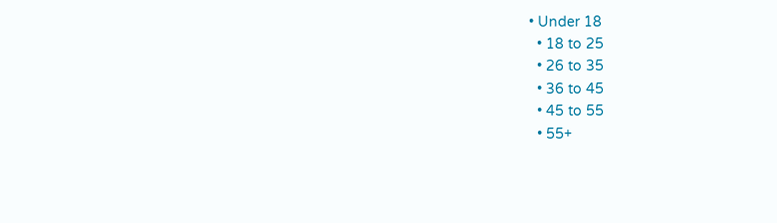• Under 18
  • 18 to 25
  • 26 to 35
  • 36 to 45
  • 45 to 55
  • 55+